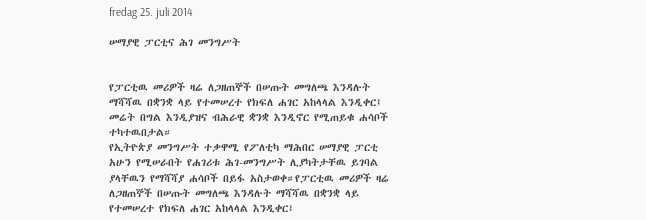fredag 25. juli 2014

ሠማያዊ ፓርቲና ሕገ መንግሥት


የፓርቲዉ መሪዎች ዛሬ ለጋዘጠኞች በሠጡት መግለጫ እንዳሉት ማሻሻዉ በቋንቋ ላይ የተመሠረተ የክፍለ ሐገር አከላላል እንዲቀር፤ መሬት በግል እንዲያዝና ብሕራዊ ቋንቋ እንዲኖር የሚጠይቁ ሐሳቦች ተካተዉበታል።
የኢትዮጵያ መንግሥት ተቃዋሚ የፖለቲካ ማሕበር ሠማያዊ ፓርቲ አሁን የሚሠራበት የሐገሪቱ ሕገ-መንግሥት ሊያካትታቸዉ ይገባል ያላቸዉን የማሻሻያ ሐሳቦች በይፋ አስታወቀ።የፓርቲዉ መሪዎች ዛሬ ለጋዘጠኞች በሠጡት መግለጫ እንዳሉት ማሻሻዉ በቋንቋ ላይ የተመሠረተ የክፍለ ሐገር አከላላል እንዲቀር፤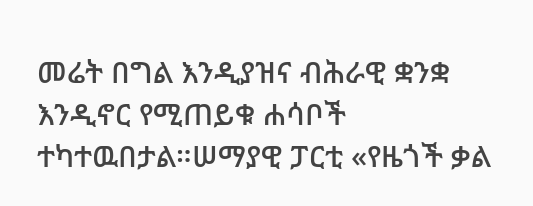መሬት በግል እንዲያዝና ብሕራዊ ቋንቋ እንዲኖር የሚጠይቁ ሐሳቦች ተካተዉበታል።ሠማያዊ ፓርቲ «የዜጎች ቃል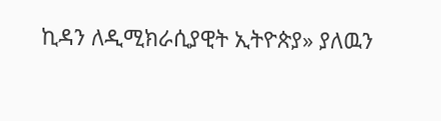ኪዳን ለዲሚክራሲያዊት ኢትዮጵያ» ያለዉን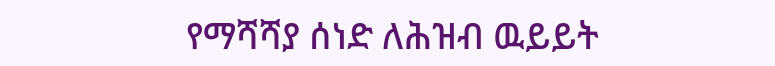የማሻሻያ ሰነድ ለሕዝብ ዉይይት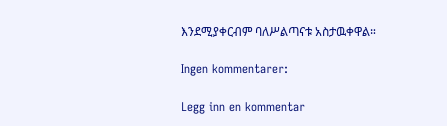እንደሚያቀርብም ባለሥልጣናቱ አስታዉቀዋል።

Ingen kommentarer:

Legg inn en kommentar